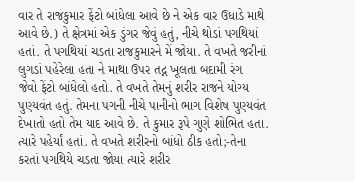વાર તે રાજકુમાર ફેંટો બાંધેલા આવે છે ને એક વાર ઉધાડે માથે
આવે છે.) તે ક્ષેત્રમાં એક ડુંગર જેવું હતું, નીચે થોડાં પગથિયાં
હતાં. તે પગથિયાં ચડતા રાજકુમારને મેં જોયા. તે વખતે જરીનાં
લુગડાં પહેરેલા હતા ને માથા ઉપર તદ્ન ખૂલતા બદામી રંગ
જેવો ફેંટો બાંધેલો હતો. તે વખતે તેમનું શરીર રાજને યોગ્ય
પુણ્યવંત હતું. તેમના પગની નીચે પાનીનો ભાગ વિશેષ પુણ્યવંત
દેખાતો હતો તેમ યાદ આવે છે. તે કુમાર રૂપે ગુણે શોભિત હતા.
ત્યારે પહેર્યાં હતાં. તે વખતે શરીરનો બાંધો ઠીક હતો;-તેના
કરતાં પગથિયે ચડતા જોયા ત્યારે શરીર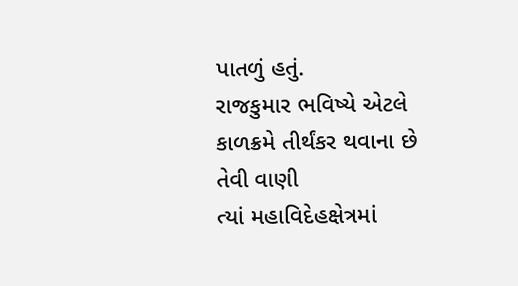પાતળું હતું.
રાજકુમાર ભવિષ્યે એટલે કાળક્રમે તીર્થંકર થવાના છે તેવી વાણી
ત્યાં મહાવિદેહક્ષેત્રમાં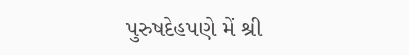પુરુષદેહપણે મેં શ્રી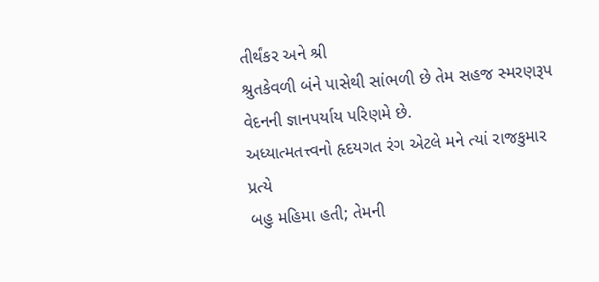તીર્થંકર અને શ્રી
શ્રુતકેવળી બંને પાસેથી સાંભળી છે તેમ સહજ સ્મરણરૂપ
વેદનની જ્ઞાનપર્યાય પરિણમે છે.
અધ્યાત્મતત્ત્વનો હૃદયગત રંગ એટલે મને ત્યાં રાજકુમાર પ્રત્યે
બહુ મહિમા હતી; તેમની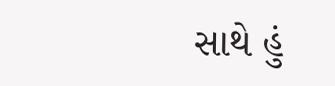સાથે હું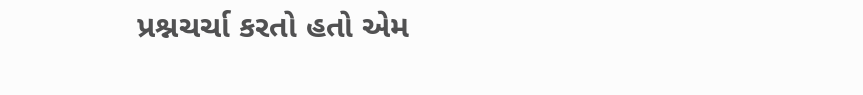પ્રશ્નચર્ચા કરતો હતો એમ